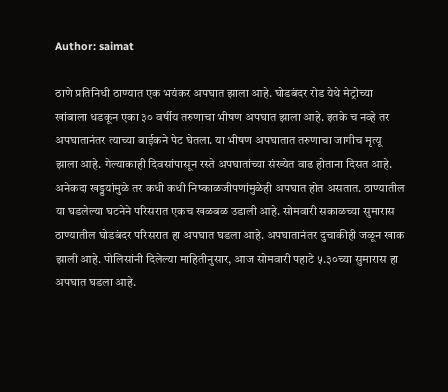Author: saimat

ठाणे प्रतिनिधी ठाण्यात एक भयंकर अपघात झाला आहे. घोडबंदर रोड येथे मेट्रोच्या खांबाला धडकून एका ३० वर्षीय तरुणाचा भीषण अपघात झाला आहे. इतके च नव्हे तर अपघातानंतर त्याच्या बाईकने पेट घेतला. या भीषण अपघातात तरुणाचा जागीच मृत्यू झाला आहे. गेल्याकाही दिवसांपासून रस्ते अपघातांच्या संख्येत वाढ होताना दिसत आहे. अनेकदा खड्डयांमुळे तर कधी कधी निष्काळजीपणांमुळेही अपघात होत असतात. ठाण्यातील या घडलेल्या घटनेने परिसरात एकच खळबळ उडाली आहे. सोमवारी सकाळच्या सुमारास ठाण्यातील घोडबंदर परिसरात हा अपघात घडला आहे. अपघातानंतर दुचाकीही जळून खाक झाली आहे. पोलिसांनी दिलेल्या माहितीनुसार, आज सोमवारी पहाटे ५.३०च्या सुमारास हा अपघात घडला आहे.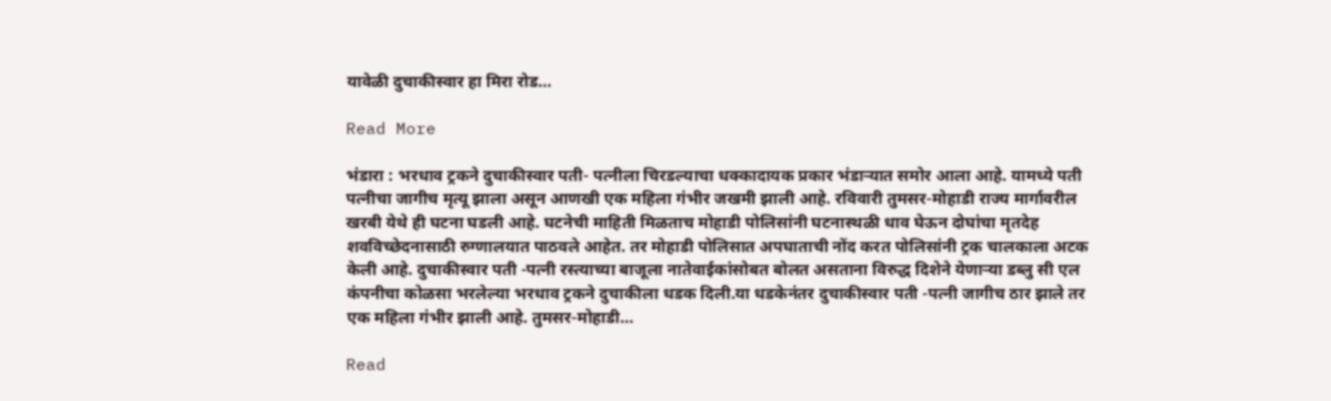यावेळी दुचाकीस्वार हा मिरा रोड…

Read More

भंडारा : भरधाव ट्रकने दुचाकीस्वार पती- पत्नीला चिरडल्याचा धक्कादायक प्रकार भंडाऱ्यात समोर आला आहे. यामध्ये पती पत्नीचा जागीच मृत्यू झाला असून आणखी एक महिला गंभीर जखमी झाली आहे. रविवारी तुमसर-मोहाडी राज्य मार्गावरील खरबी येथे ही घटना घडली आहे. घटनेची माहिती मिळताच मोहाडी पोलिसांनी घटनास्थळी धाव घेऊन दोघांचा मृतदेह शवविच्छेदनासाठी रुग्णालयात पाठवले आहेत. तर मोहाडी पोलिसात अपघाताची नोंद करत पोलिसांनी ट्रक चालकाला अटक केली आहे. दुचाकीस्वार पती -पत्नी रस्त्याच्या बाजूला नातेवाईकांसोबत बोलत असताना विरुद्ध दिशेने येणाऱ्या डब्लु सी एल कंपनीचा कोळसा भरलेल्या भरधाव ट्रकने दुचाकीला धडक दिली.या धडकेनंतर दुचाकीस्वार पती -पत्नी जागीच ठार झाले तर एक महिला गंभीर झाली आहे. तुमसर-मोहाडी…

Read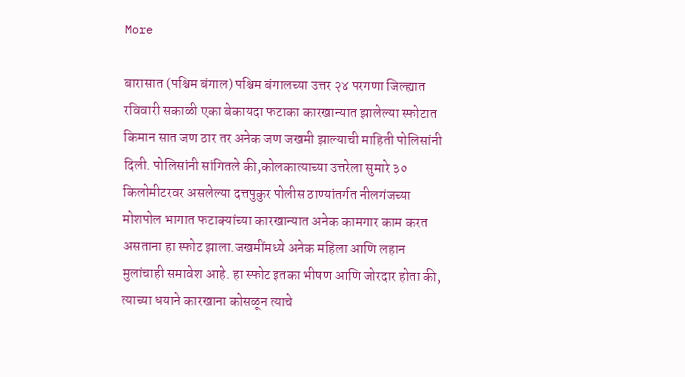More

बारासात (पश्चिम बंगाल) पश्चिम बंगालच्या उत्तर २४ परगणा जिल्ह्यात रविवारी सकाळी एका बेकायदा फटाका कारखान्यात झालेल्या स्फोटात किमान सात जण ठार तर अनेक जण जखमी झाल्याची माहिती पोलिसांनी दिली. पोलिसांनी सांगितले की,कोलकात्याच्या उत्तरेला सुमारे ३० किलोमीटरवर असलेल्या दत्तपुकुर पोलीस ठाण्यांतर्गत नीलगंजच्या मोशपोल भागात फटाक्यांच्या कारखान्यात अनेक कामगार काम करत असताना हा स्फोट झाला.जखमींमध्ये अनेक महिला आणि लहान मुलांचाही समावेश आहे. हा स्फोट इतका भीषण आणि जोरदार होता की, त्याच्या धयाने कारखाना कोसळून त्याचे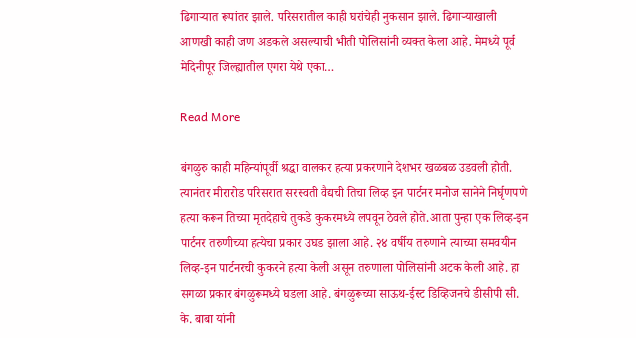ढिगाऱ्यात रूपांतर झाले. परिसरातील काही घरांचेही नुकसान झाले. ढिगाऱ्याखाली आणखी काही जण अडकले असल्याची भीती पोलिसांनी व्यक्त केला आहे. मेमध्ये पूर्व मेदिनीपूर जिल्ह्यातील एगरा येथे एका…

Read More

बंगळुरु काही महिन्यांपूर्वी श्रद्धा वालकर हत्या प्रकरणाने देशभर खळबळ उडवली होती. त्यानंतर मीरारोड परिसरात सरस्वती वैद्यची तिचा लिव्ह इन पार्टनर मनोज सानेने निर्घृणपणे हत्या करून तिच्या मृतदेहाचे तुकडे कुकरमध्ये लपवून ठेवले होते.आता पुन्हा एक लिव्ह-इन पार्टनर तरुणीच्या हत्येचा प्रकार उघड झाला आहे. २४ वर्षीय तरुणाने त्याच्या समवयीन लिव्ह-इन पार्टनरची कुकरने हत्या केली असून तरुणाला पोलिसांनी अटक केली आहे. हा सगळा प्रकार बंगळुरूमध्ये घडला आहे. बंगळुरूच्या साऊथ-ईस्ट डिव्हिजनचे डीसीपी सी. के. बाबा यांनी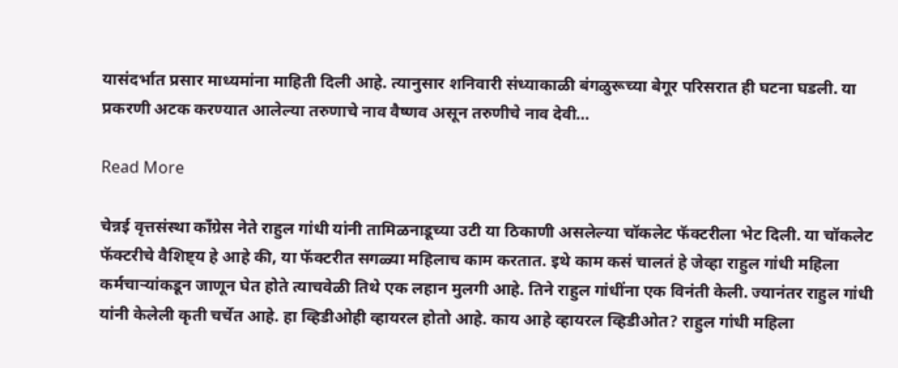यासंदर्भात प्रसार माध्यमांना माहिती दिली आहे. त्यानुसार शनिवारी संध्याकाळी बंगळुरूच्या बेगूर परिसरात ही घटना घडली. या प्रकरणी अटक करण्यात आलेल्या तरुणाचे नाव वैष्णव असून तरुणीचे नाव देवी…

Read More

चेन्नई वृत्तसंस्था काँग्रेस नेते राहुल गांधी यांनी तामिळनाडूच्या उटी या ठिकाणी असलेल्या चॉकलेट फॅक्टरीला भेट दिली. या चॉकलेट फॅक्टरीचे वैशिष्ट्य हे आहे की, या फॅक्टरीत सगळ्या महिलाच काम करतात. इथे काम कसं चालतं हे जेव्हा राहुल गांधी महिला कर्मचाऱ्यांकडून जाणून घेत होते त्याचवेळी तिथे एक लहान मुलगी आहे. तिने राहुल गांधींना एक विनंती केली. ज्यानंतर राहुल गांधी यांनी केलेली कृती चर्चेत आहे. हा व्हिडीओही व्हायरल होतो आहे. काय आहे व्हायरल व्हिडीओत? राहुल गांधी महिला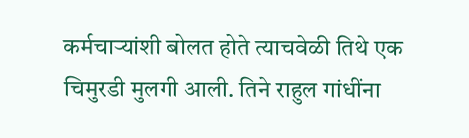कर्मचाऱ्यांशी बोलत होते त्याचवेळी तिथे एक चिमुरडी मुलगी आली. तिने राहुल गांधींना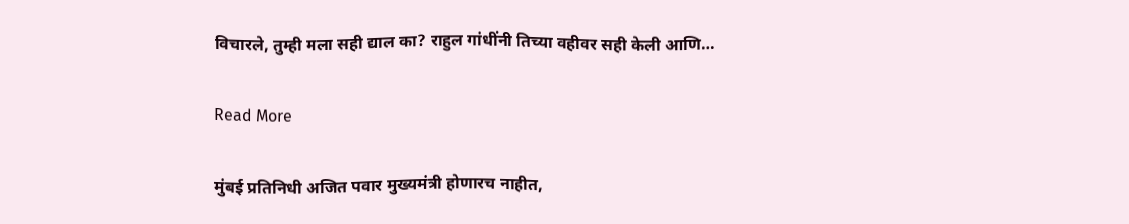विचारले, तुम्ही मला सही द्याल का? राहुल गांधींनी तिच्या वहीवर सही केली आणि…

Read More

मुंबई प्रतिनिधी अजित पवार मुख्यमंत्री होणारच नाहीत,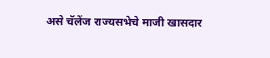असे चॅलेंज राज्यसभेचे माजी खासदार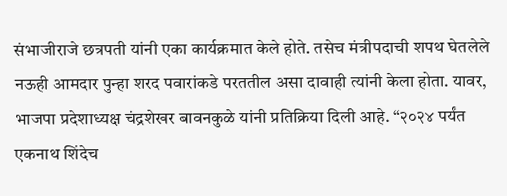संभाजीराजे छत्रपती यांनी एका कार्यक्रमात केले होते. तसेच मंत्रीपदाची शपथ घेतलेले नऊही आमदार पुन्हा शरद पवारांकडे परततील असा दावाही त्यांनी केला होता. यावर, भाजपा प्रदेशाध्यक्ष चंद्रशेखर बावनकुळे यांनी प्रतिक्रिया दिली आहे. “२०२४ पर्यंत एकनाथ शिंदेच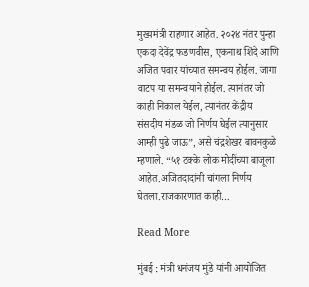मुख्यमंत्री राहणार आहेत. २०२४ नंतर पुन्हा एकदा देवेंद्र फडणवीस, एकनाथ शिंदे आणि अजित पवार यांच्यात समन्वय होईल. जागा वाटप या समन्वयाने होईल. त्यानंतर जो काही निकाल येईल, त्यानंतर केंद्रीय संसदीय मंडळ जो निर्णय घेईल त्यानुसार आम्ही पुढे जाऊ”, असे चंद्रशेखर बावनकुळे म्हणाले. “५१ टक्के लोक मोदींच्या बाजूला आहेत.अजितदादांनी चांगला निर्णय घेतला.राजकारणात काही…

Read More

मुंबई : मंत्री धनंजय मुंडे यांनी आयोजित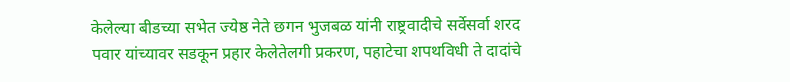केलेल्या बीडच्या सभेत ज्येष्ठ नेते छगन भुजबळ यांनी राष्ट्रवादीचे सर्वेसर्वा शरद पवार यांच्यावर सडकून प्रहार केलेतेलगी प्रकरण, पहाटेचा शपथविधी ते दादांचे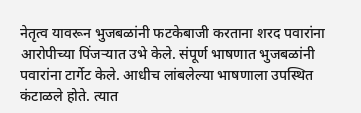नेतृत्व यावरून भुजबळांनी फटकेबाजी करताना शरद पवारांना आरोपीच्या पिंजऱ्यात उभे केले. संपूर्ण भाषणात भुजबळांनी पवारांना टार्गेट केले. आधीच लांबलेल्या भाषणाला उपस्थित कंटाळले होते. त्यात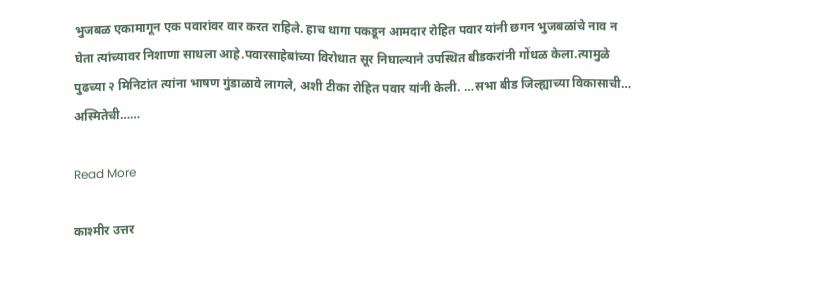भुजबळ एकामागून एक पवारांवर वार करत राहिले. हाच धागा पकडून आमदार रोहित पवार यांनी छगन भुजबळांचे नाव न घेता त्यांच्यावर निशाणा साधला आहे.पवारसाहेबांच्या विरोधात सूर निघाल्याने उपस्थित बीडकरांनी गोंधळ केला.त्यामुळे पुढच्या २ मिनिटांत त्यांना भाषण गुंडाळावे लागले, अशी टीका रोहित पवार यांनी केली. …सभा बीड जिल्ह्याच्या विकासाची… अस्मितेची……

Read More

काश्मीर उत्तर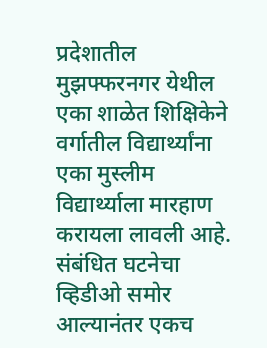प्रदेशातील मुझफ्फरनगर येथील एका शाळेत शिक्षिकेने वर्गातील विद्यार्थ्यांना एका मुस्लीम विद्यार्थ्याला मारहाण करायला लावली आहे. संबंधित घटनेचा व्हिडीओ समोर आल्यानंतर एकच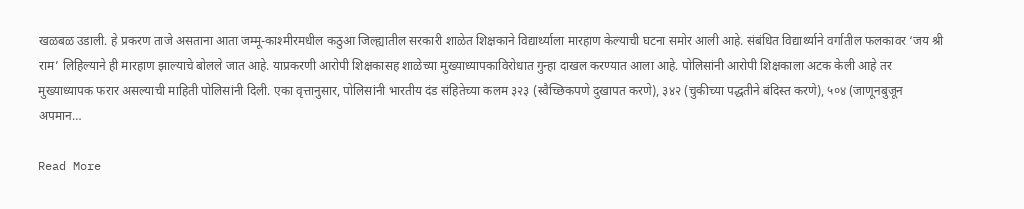खळबळ उडाली. हे प्रकरण ताजे असताना आता जम्मू-काश्मीरमधील कठुआ जिल्ह्यातील सरकारी शाळेत शिक्षकाने विद्यार्थ्याला मारहाण केल्याची घटना समोर आली आहे. संबंधित विद्यार्थ्याने वर्गातील फलकावर ‘जय श्री राम’ लिहिल्याने ही मारहाण झाल्याचे बोलले जात आहे. याप्रकरणी आरोपी शिक्षकासह शाळेच्या मुख्याध्यापकाविरोधात गुन्हा दाखल करण्यात आला आहे. पोलिसांनी आरोपी शिक्षकाला अटक केली आहे तर मुख्याध्यापक फरार असल्याची माहिती पोलिसांनी दिली. एका वृत्तानुसार, पोलिसांनी भारतीय दंड संहितेच्या कलम ३२३ (स्वैच्छिकपणे दुखापत करणे), ३४२ (चुकीच्या पद्धतीने बंदिस्त करणे), ५०४ (जाणूनबुजून अपमान…

Read More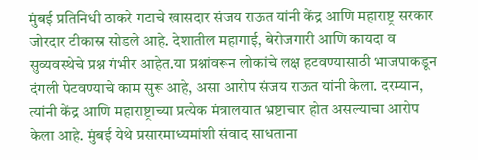मुंबई प्रतिनिधी ठाकरे गटाचे खासदार संजय राऊत यांनी केंद्र आणि महाराष्ट्र सरकार जोरदार टीकास्र सोडले आहे. देशातील महागाई, बेरोजगारी आणि कायदा व सुव्यवस्थेचे प्रश्न गंभीर आहेत.या प्रश्नांवरून लोकांचे लक्ष हटवण्यासाठी भाजपाकडून दंगली पेटवण्याचे काम सुरू आहे, असा आरोप संजय राऊत यांनी केला. दरम्यान, त्यांनी केंद्र आणि महाराष्ट्राच्या प्रत्येक मंत्रालयात भ्रष्टाचार होत असल्याचा आरोप केला आहे. मुंबई येथे प्रसारमाध्यमांशी संवाद साधताना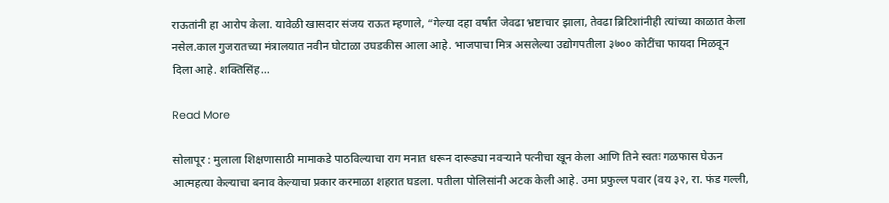राऊतांनी हा आरोप केला. यावेळी खासदार संजय राऊत म्हणाले, “गेल्या दहा वर्षांत जेवढा भ्रष्टाचार झाला, तेवढा ब्रिटिशांनीही त्यांच्या काळात केला नसेल.काल गुजरातच्या मंत्रालयात नवीन घोटाळा उघडकीस आला आहे. भाजपाचा मित्र असलेल्या उद्योगपतीला ३७०० कोटींचा फायदा मिळवून दिला आहे. शक्तिसिंह…

Read More

सोलापूर : मुलाला शिक्षणासाठी मामाकडे पाठविल्याचा राग मनात धरून दारूड्या नवऱ्याने पत्नीचा खून केला आणि तिने स्वतः गळफास घेऊन आत्महत्या केल्याचा बनाव केल्याचा प्रकार करमाळा शहरात घडला. पतीला पोलिसांनी अटक केली आहे. उमा प्रफुल्ल पवार (वय ३२, रा. फंड गल्ली,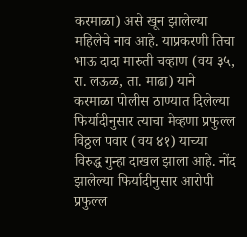करमाळा) असे खून झालेल्या महिलेचे नाव आहे. याप्रकरणी तिचा भाऊ दादा मारुती चव्हाण (वय ३५, रा. लऊळ, ता. माढा) याने करमाळा पोलीस ठाण्यात दिलेल्या फिर्यादीनुसार त्याचा मेव्हणा प्रफुल्ल विठ्ठल पवार (वय ४१) याच्या विरुद्ध गुन्हा दाखल झाला आहे. नोंद झालेल्या फिर्यादीनुसार आरोपी प्रफुल्ल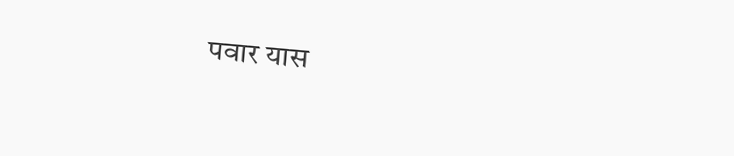पवार यास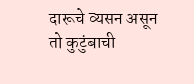दारूचे व्यसन असून तो कुटुंबाची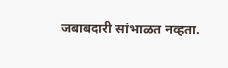जबाबदारी सांभाळत नव्हता.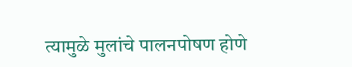त्यामुळे मुलांचे पालनपोषण होणे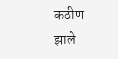कठीण झाले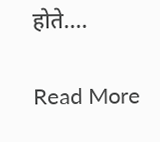होते.…

Read More